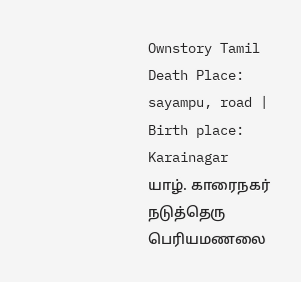Ownstory Tamil
Death Place: sayampu, road | Birth place: Karainagar
யாழ். காரைநகர் நடுத்தெரு பெரியமணலை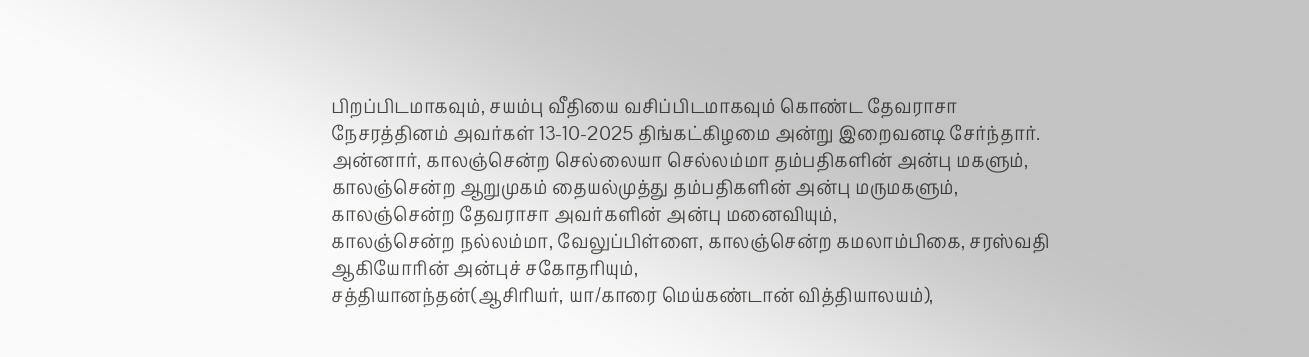பிறப்பிடமாகவும், சயம்பு வீதியை வசிப்பிடமாகவும் கொண்ட தேவராசா நேசரத்தினம் அவர்கள் 13-10-2025 திங்கட்கிழமை அன்று இறைவனடி சேர்ந்தார்.
அன்னார், காலஞ்சென்ற செல்லையா செல்லம்மா தம்பதிகளின் அன்பு மகளும், காலஞ்சென்ற ஆறுமுகம் தையல்முத்து தம்பதிகளின் அன்பு மருமகளும்,
காலஞ்சென்ற தேவராசா அவர்களின் அன்பு மனைவியும்,
காலஞ்சென்ற நல்லம்மா, வேலுப்பிள்ளை, காலஞ்சென்ற கமலாம்பிகை, சரஸ்வதி ஆகியோரின் அன்புச் சகோதரியும்,
சத்தியானந்தன்(ஆசிரியர், யா/காரை மெய்கண்டான் வித்தியாலயம்),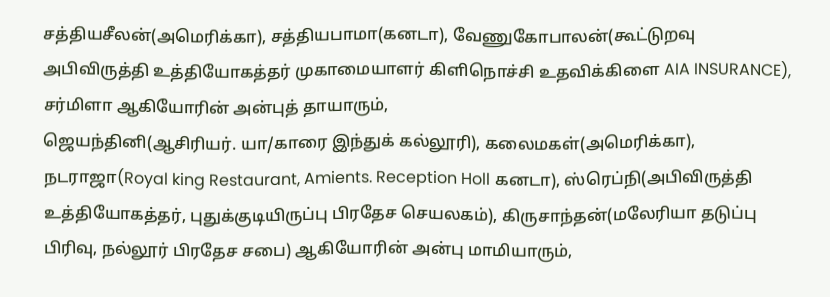சத்தியசீலன்(அமெரிக்கா), சத்தியபாமா(கனடா), வேணுகோபாலன்(கூட்டுறவு அபிவிருத்தி உத்தியோகத்தர் முகாமையாளர் கிளிநொச்சி உதவிக்கிளை AIA INSURANCE), சர்மிளா ஆகியோரின் அன்புத் தாயாரும்,
ஜெயந்தினி(ஆசிரியர். யா/காரை இந்துக் கல்லூரி), கலைமகள்(அமெரிக்கா), நடராஜா(Royal king Restaurant, Amients. Reception Holl கனடா), ஸ்ரெப்நி(அபிவிருத்தி உத்தியோகத்தர், புதுக்குடியிருப்பு பிரதேச செயலகம்), கிருசாந்தன்(மலேரியா தடுப்பு பிரிவு, நல்லூர் பிரதேச சபை) ஆகியோரின் அன்பு மாமியாரும்,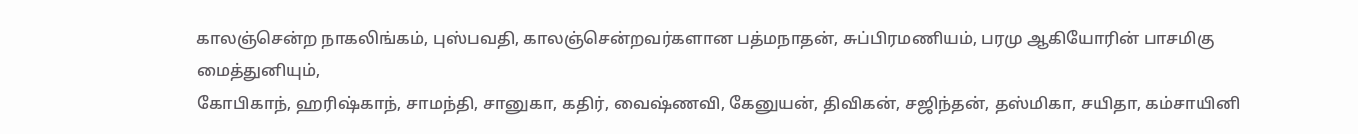காலஞ்சென்ற நாகலிங்கம், புஸ்பவதி, காலஞ்சென்றவர்களான பத்மநாதன், சுப்பிரமணியம், பரமு ஆகியோரின் பாசமிகு மைத்துனியும்,
கோபிகாந், ஹரிஷ்காந், சாமந்தி, சானுகா, கதிர், வைஷ்ணவி, கேனுயன், திவிகன், சஜிந்தன், தஸ்மிகா, சயிதா, கம்சாயினி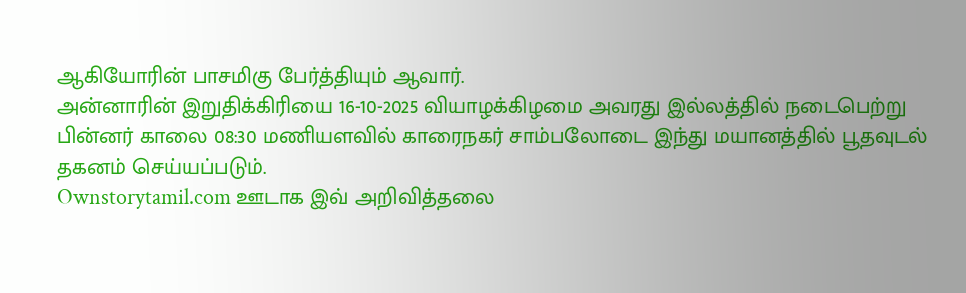ஆகியோரின் பாசமிகு பேர்த்தியும் ஆவார்.
அன்னாரின் இறுதிக்கிரியை 16-10-2025 வியாழக்கிழமை அவரது இல்லத்தில் நடைபெற்று பின்னர் காலை 08:30 மணியளவில் காரைநகர் சாம்பலோடை இந்து மயானத்தில் பூதவுடல் தகனம் செய்யப்படும்.
Ownstorytamil.com ஊடாக இவ் அறிவித்தலை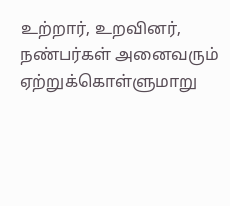உற்றார், உறவினர், நண்பர்கள் அனைவரும் ஏற்றுக்கொள்ளுமாறு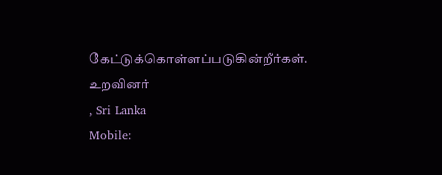கேட்டுக்கொள்ளப்படுகின்றீர்கள்.
உறவினர்
, Sri Lanka
Mobile: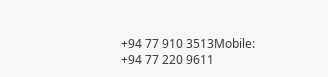+94 77 910 3513Mobile:
+94 77 220 9611